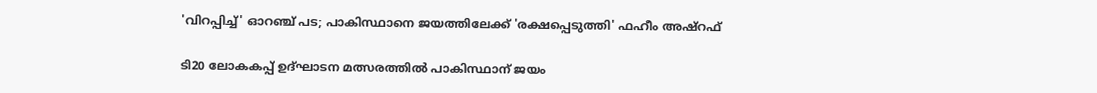'വിറപ്പിച്ച്' ഓറഞ്ച് പട; പാകിസ്ഥാനെ ജയത്തിലേക്ക് 'രക്ഷപ്പെടുത്തി' ഫഹീം അഷ്‌റഫ്

ടി20 ലോകകപ്പ് ഉദ്ഘാടന മത്സരത്തില്‍ പാകിസ്ഥാന് ജയം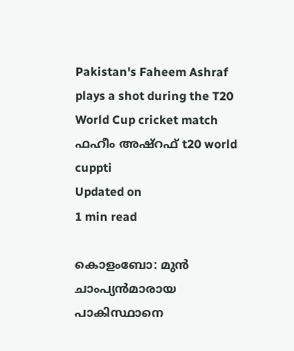Pakistan's Faheem Ashraf plays a shot during the T20 World Cup cricket match
ഫഹീം അഷ്‌റഫ് t20 world cuppti
Updated on
1 min read

കൊളംബോ: മുന്‍ ചാംപ്യന്‍മാരായ പാകിസ്ഥാനെ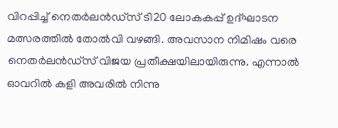വിറപ്പിച്ച് നെതര്‍ലന്‍ഡ്‌സ് ടി20 ലോകകപ്പ് ഉദ്ഘാടന മത്സരത്തില്‍ തോല്‍വി വഴങ്ങി. അവസാന നിമിഷം വരെ നെതര്‍ലന്‍ഡ്‌സ് വിജയ പ്രതീക്ഷയിലായിരുന്നു. എന്നാല്‍ ഓവറില്‍ കളി അവരില്‍ നിന്നു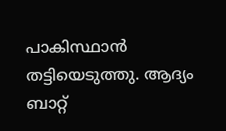പാകിസ്ഥാന്‍ തട്ടിയെടുത്തു. ആദ്യം ബാറ്റ്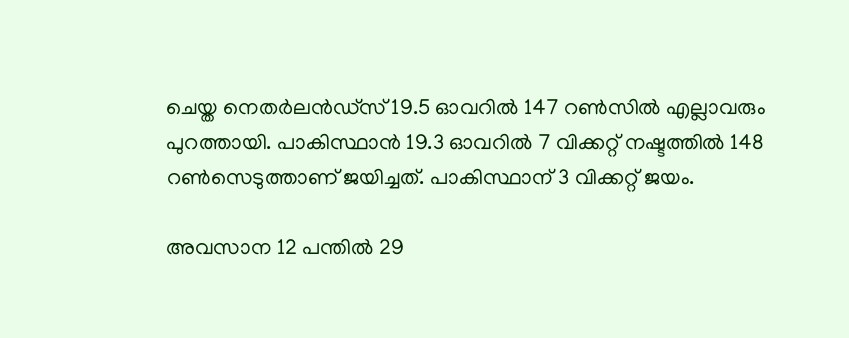ചെയ്ത നെതര്‍ലന്‍ഡ്‌സ് 19.5 ഓവറില്‍ 147 റണ്‍സില്‍ എല്ലാവരും പുറത്തായി. പാകിസ്ഥാന്‍ 19.3 ഓവറില്‍ 7 വിക്കറ്റ് നഷ്ടത്തില്‍ 148 റണ്‍സെടുത്താണ് ജയിച്ചത്. പാകിസ്ഥാന് 3 വിക്കറ്റ് ജയം.

അവസാന 12 പന്തില്‍ 29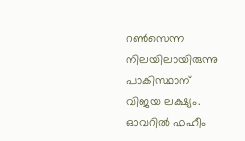റണ്‍സെന്ന നിലയിലായിരുന്നു പാകിസ്ഥാന് വിജയ ലക്ഷ്യം. ഓവറില്‍ ഫഹീം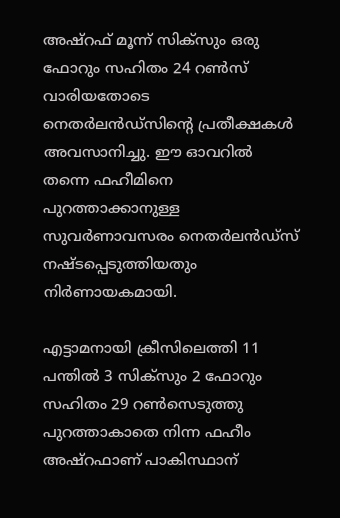അഷ്‌റഫ് മൂന്ന് സിക്‌സും ഒരു ഫോറും സഹിതം 24 റണ്‍സ് വാരിയതോടെ നെതര്‍ലന്‍ഡ്‌സിന്റെ പ്രതീക്ഷകള്‍ അവസാനിച്ചു. ഈ ഓവറിൽ തന്നെ ഫഹീമിനെ പുറത്താക്കാനുള്ള സുവർണാവസരം നെതർലൻഡ്സ് നഷ്ടപ്പെടുത്തിയതും നിർണായകമായി.

എട്ടാമനായി ക്രീസിലെത്തി 11 പന്തില്‍ 3 സിക്‌സും 2 ഫോറും സഹിതം 29 റണ്‍സെടുത്തു പുറത്താകാതെ നിന്ന ഫഹീം അഷ്‌റഫാണ് പാകിസ്ഥാന്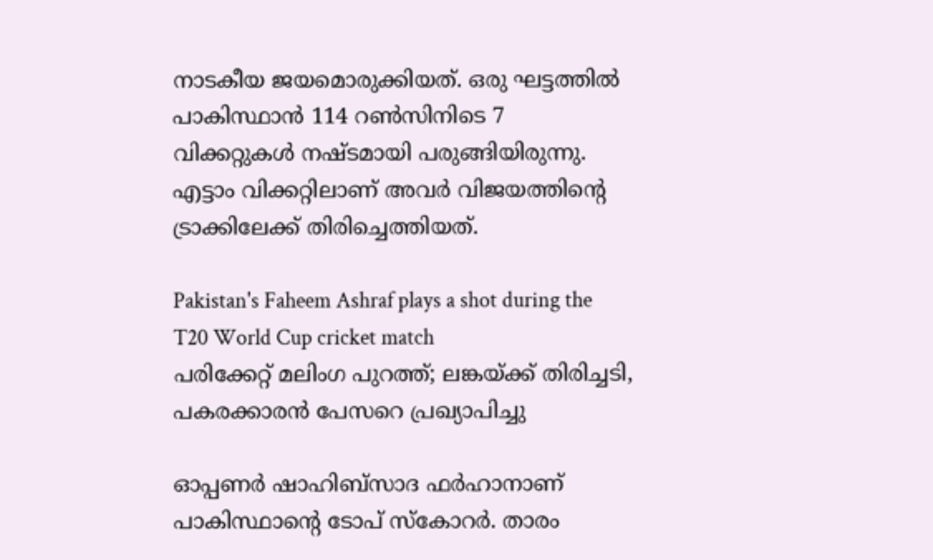നാടകീയ ജയമൊരുക്കിയത്. ഒരു ഘട്ടത്തില്‍ പാകിസ്ഥാന്‍ 114 റണ്‍സിനിടെ 7 വിക്കറ്റുകള്‍ നഷ്ടമായി പരുങ്ങിയിരുന്നു. എട്ടാം വിക്കറ്റിലാണ് അവര്‍ വിജയത്തിന്റെ ട്രാക്കിലേക്ക് തിരിച്ചെത്തിയത്.

Pakistan's Faheem Ashraf plays a shot during the T20 World Cup cricket match
പരിക്കേറ്റ് മലിംഗ പുറത്ത്; ലങ്കയ്ക്ക് തിരിച്ചടി, പകരക്കാരന്‍ പേസറെ പ്രഖ്യാപിച്ചു

ഓപ്പണര്‍ ഷാഹിബ്‌സാദ ഫര്‍ഹാനാണ് പാകിസ്ഥാന്റെ ടോപ് സ്‌കോറര്‍. താരം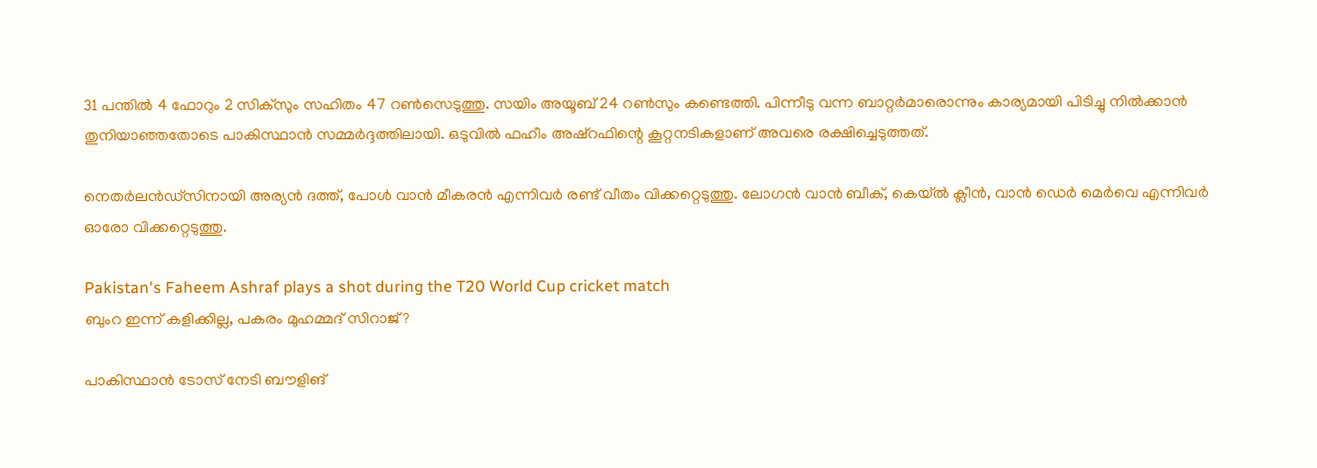31 പന്തില്‍ 4 ഫോറും 2 സിക്‌സും സഹിതം 47 റണ്‍സെടുത്തു. സയിം അയൂബ് 24 റണ്‍സും കണ്ടെത്തി. പിന്നീടു വന്ന ബാറ്റര്‍മാരൊന്നും കാര്യമായി പിടിച്ചു നില്‍ക്കാന്‍ തുനിയാഞ്ഞതോടെ പാകിസ്ഥാന്‍ സമ്മര്‍ദ്ദത്തിലായി. ഒടുവില്‍ ഫഹീം അഷ്‌റഫിന്റെ കൂറ്റനടികളാണ് അവരെ രക്ഷിച്ചെടുത്തത്.

നെതര്‍ലന്‍ഡ്‌സിനായി അര്യന്‍ ദത്ത്, പോള്‍ വാന്‍ മീകരന്‍ എന്നിവര്‍ രണ്ട് വീതം വിക്കറ്റെടുത്തു. ലോഗന്‍ വാന്‍ ബീക്, കെയ്ല്‍ ക്ലീന്‍, വാന്‍ ഡെര്‍ മെര്‍വെ എന്നിവര്‍ ഓരോ വിക്കറ്റെടുത്തു.

Pakistan's Faheem Ashraf plays a shot during the T20 World Cup cricket match
ബുംറ ഇന്ന് കളിക്കില്ല, പകരം മുഹമ്മദ് സിറാജ്?

പാകിസ്ഥാന്‍ ടോസ് നേടി ബൗളിങ്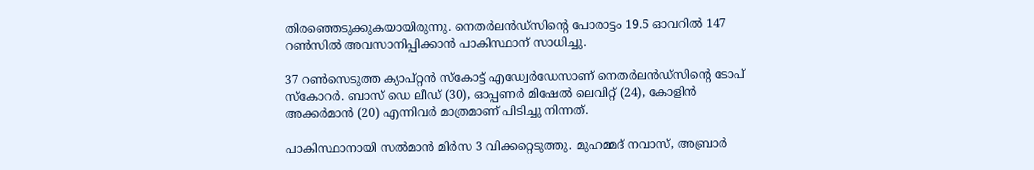തിരഞ്ഞെടുക്കുകയായിരുന്നു. നെതര്‍ലന്‍ഡ്‌സിന്റെ പോരാട്ടം 19.5 ഓവറില്‍ 147 റണ്‍സില്‍ അവസാനിപ്പിക്കാന്‍ പാകിസ്ഥാന് സാധിച്ചു.

37 റണ്‍സെടുത്ത ക്യാപ്റ്റന്‍ സ്‌കോട്ട് എഡ്വേര്‍ഡേസാണ് നെതര്‍ലന്‍ഡ്‌സിന്റെ ടോപ് സ്‌കോറര്‍. ബാസ് ഡെ ലീഡ് (30), ഓപ്പണര്‍ മിഷേല്‍ ലെവിറ്റ് (24), കോളിന്‍ അക്കര്‍മാന്‍ (20) എന്നിവര്‍ മാത്രമാണ് പിടിച്ചു നിന്നത്.

പാകിസ്ഥാനായി സല്‍മാന്‍ മിര്‍സ 3 വിക്കറ്റെടുത്തു. മുഹമ്മദ് നവാസ്, അബ്രാര്‍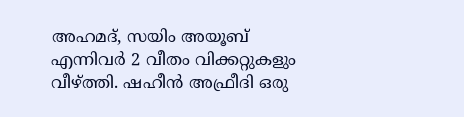അഹമദ്, സയിം അയൂബ് എന്നിവര്‍ 2 വീതം വിക്കറ്റുകളും വീഴ്ത്തി. ഷഹീന്‍ അഫ്രീദി ഒരു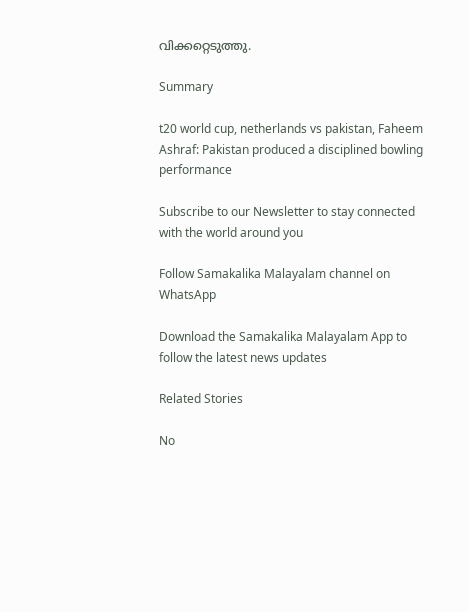വിക്കറ്റെടുത്തു.

Summary

t20 world cup, netherlands vs pakistan, Faheem Ashraf: Pakistan produced a disciplined bowling performance

Subscribe to our Newsletter to stay connected with the world around you

Follow Samakalika Malayalam channel on WhatsApp

Download the Samakalika Malayalam App to follow the latest news updates

Related Stories

No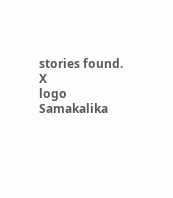stories found.
X
logo
Samakalika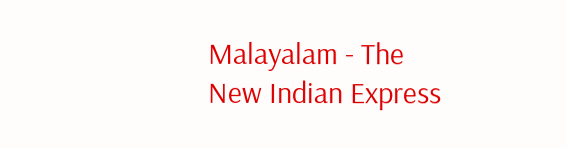Malayalam - The New Indian Express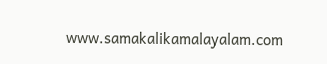www.samakalikamalayalam.com